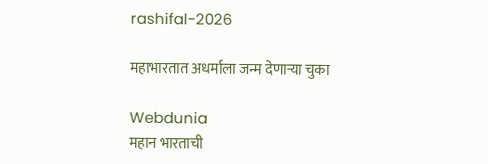rashifal-2026

महाभारतात अधर्माला जन्म देणाऱ्या चुका

Webdunia
महान भारताची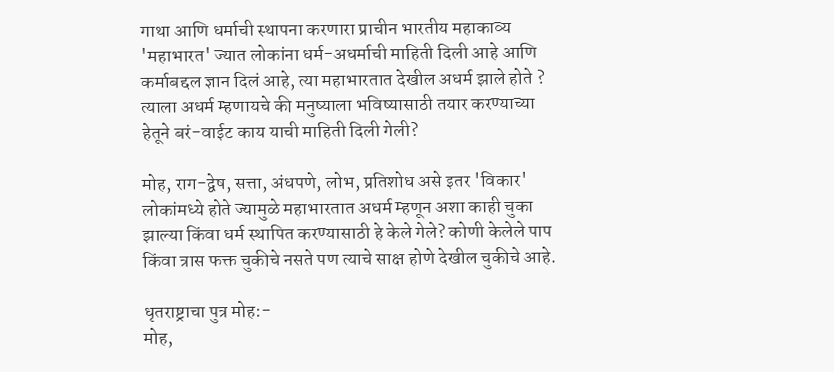गाथा आणि धर्माची स्थापना करणारा प्राचीन भारतीय महाकाव्य 'महाभारत' ज्यात लोकांना धर्म-अधर्माची माहिती दिली आहे आणि कर्माबद्दल ज्ञान दिलं आहे, त्या महाभारतात देखील अधर्म झाले होते ? त्याला अधर्म म्हणायचे की मनुष्याला भविष्यासाठी तयार करण्याच्या हेतूने बरं-वाईट काय याची माहिती दिली गेली?

मोह, राग-द्वेष, सत्ता, अंधपणे, लोभ, प्रतिशोध असे इतर 'विकार' लोकांमध्ये होते ज्यामुळे महाभारतात अधर्म म्हणून अशा काही चुका झाल्या किंवा धर्म स्थापित करण्यासाठी हे केले गेले? कोणी केलेले पाप किंवा त्रास फक्त चुकीचे नसते पण त्याचे साक्ष होणे देखील चुकीचे आहे.

धृतराष्ट्राचा पुत्र मोह:-
मोह,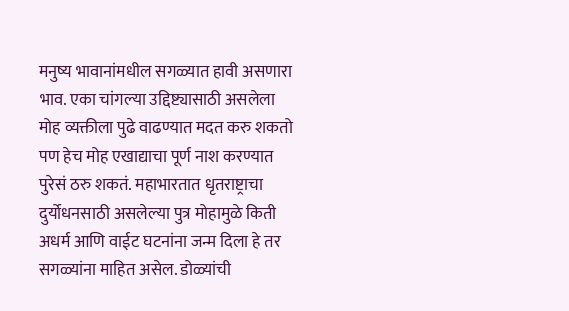मनुष्य भावानांमधील सगळ्यात हावी असणारा भाव. एका चांगल्या उद्दिष्ट्यासाठी असलेला मोह व्यक्तीला पुढे वाढण्यात मदत करु शकतो पण हेच मोह एखाद्याचा पूर्ण नाश करण्यात पुरेसं ठरु शकतं. महाभारतात धृतराष्ट्राचा दुर्योधनसाठी असलेल्या पुत्र मोहामुळे किती अधर्म आणि वाईट घटनांना जन्म दिला हे तर सगळ्यांना माहित असेल. डोळ्यांची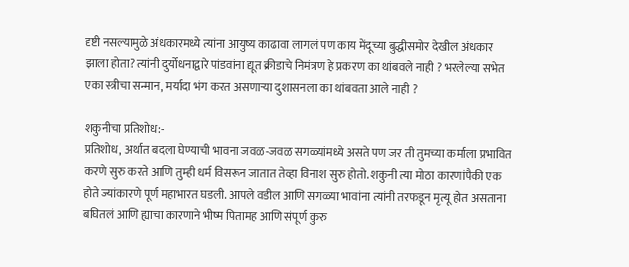दृष्टी नसल्यामुळे अंधकारमध्ये त्यांना आयुष्य काढावा लागलं पण काय मेंदूच्या बुद्धीसमोर देखील अंधकार झाला होता? त्यांनी दुर्योधनाद्वारे पांडवांना द्यूत क्रीडाचे निमंत्रण हे प्रकरण का थांबवले नाही ? भरलेल्या सभेत एका स्त्रीचा सन्मान, मर्यादा भंग करत असणार्‍या दुशासनला का थांबवता आले नाही ?

शकुनीचा प्रतिशोध:-
प्रतिशोध, अर्थात बदला घेण्याची भावना जवळ-जवळ सगळ्यांमध्ये असते पण जर ती तुमच्या कर्माला प्रभावित करणे सुरु करते आणि तुम्ही धर्म विसरून जातात तेव्हा विनाश सुरु होतो. शकुनी त्या मोठा कारणांपैकी एक होते ज्यांकारणे पूर्ण महाभारत घडली. आपले वडील आणि सगळ्या भावांना त्यांनी तरफडून मृत्यू होत असताना बघितलं आणि ह्याचा कारणाने भीष्म पितामह आणि संपूर्ण कुरु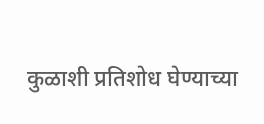कुळाशी प्रतिशोध घेण्याच्या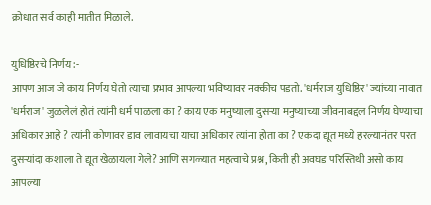क्रोधात सर्व काही मातीत मिळाले.

युधिष्ठिरचे निर्णय:-
आपण आज जे काय निर्णय घेतो त्याचा प्रभाव आपल्या भविष्यावर नक्कीच पडतो. 'धर्मराज युधिष्ठिर' ज्यांच्या नावात 'धर्मराज' जुळलेलं होतं त्यांनी धर्म पाळला का ? काय एक मनुष्याला दुसर्‍या मनुष्याच्या जीवनाबद्दल निर्णय घेण्याचा अधिकार आहे ? त्यांनी कोणावर डाव लावायचा याचा अधिकार त्यांना होता का ? एकदा द्यूत मध्ये हरल्यानंतर परत दुसऱ्यांदा कशाला ते द्यूत खेळायला गेले? आणि सगळ्यात महत्वाचे प्रश्न, किती ही अवघड परिस्तिथी असो काय आपल्या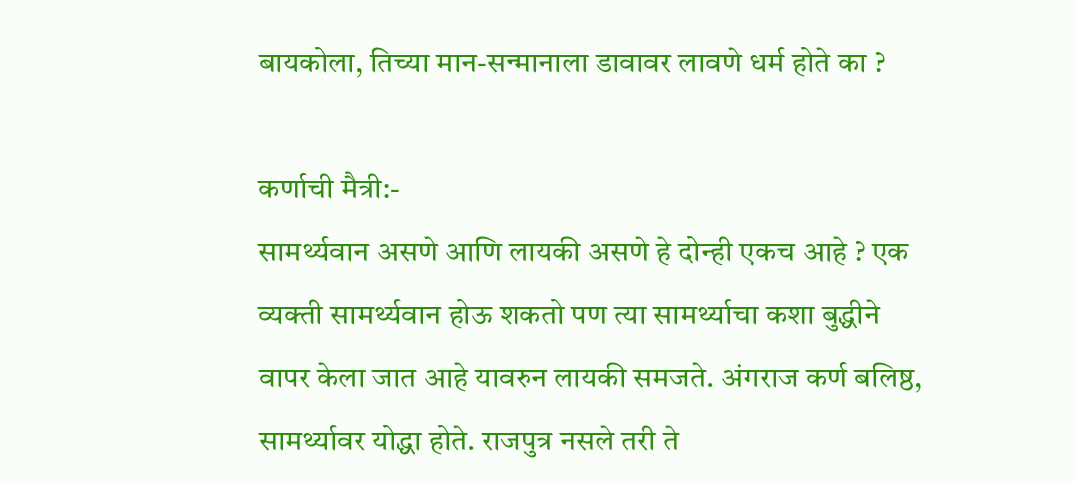बायकोला, तिच्या मान-सन्मानाला डावावर लावणे धर्म होते का ?

कर्णाची मैत्री:-
सामर्थ्यवान असणे आणि लायकी असणे हे दोन्ही एकच आहे ? एक व्यक्ती सामर्थ्यवान होऊ शकतो पण त्या सामर्थ्याचा कशा बुद्धीने वापर केला जात आहे यावरुन लायकी समजते. अंगराज कर्ण बलिष्ठ, सामर्थ्यावर योद्धा होते. राजपुत्र नसले तरी ते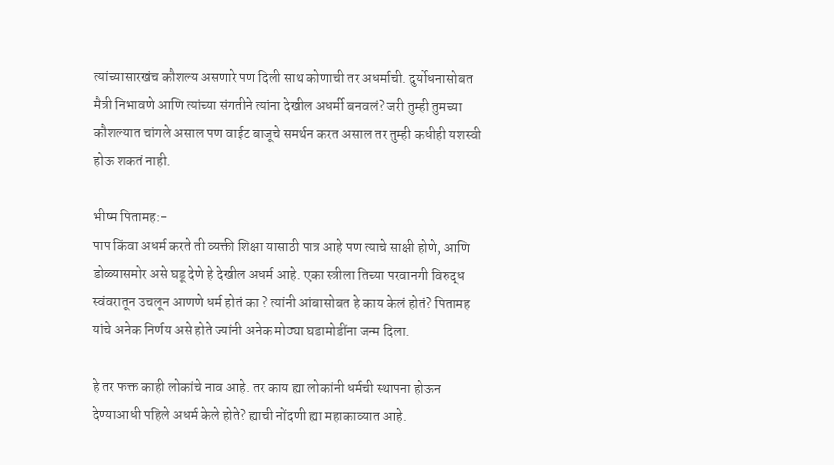त्यांच्यासारखंच कौशल्य असणारे पण दिली साथ कोणाची तर अधर्माची. दुर्योधनासोबत मैत्री निभावणे आणि त्यांच्या संगतीने त्यांना देखील अधर्मी बनवलं? जरी तुम्ही तुमच्या कौशल्यात चांगले असाल पण वाईट बाजूचे समर्थन करत असाल तर तुम्ही कधीही यशस्वी होऊ शकतं नाही.

भीष्म पितामह:-
पाप किंवा अधर्म करते ती व्यक्ती शिक्षा यासाठी पात्र आहे पण त्याचे साक्षी होणे, आणि डोळ्यासमोर असे घडू देणे हे देखील अधर्म आहे. एका स्त्रीला तिच्या परवानगी विरुद्ध स्वंवरातून उचलून आणणे धर्म होतं का ? त्यांनी आंबासोबत हे काय केलं होतं? पितामह यांचे अनेक निर्णय असे होते ज्यांनी अनेक मोठ्या घडामोडींना जन्म दिला.

हे तर फक्त काही लोकांचे नाव आहे. तर काय ह्या लोकांनी धर्मची स्थापना होऊन देण्याआधी पहिले अधर्म केले होते? ह्याची नोंदणी ह्या महाकाव्यात आहे.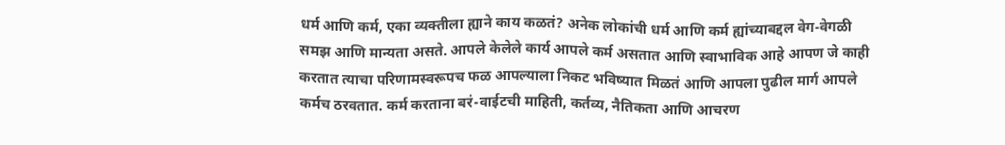धर्म आणि कर्म, एका व्यक्तीला ह्याने काय कळतं? अनेक लोकांची धर्म आणि कर्म ह्यांच्याबद्दल वेग-वेगळी समझ आणि मान्यता असते. आपले केलेले कार्य आपले कर्म असतात आणि स्वाभाविक आहे आपण जे काही करतात त्याचा परिणामस्वरूपच फळ आपल्याला निकट भविष्यात मिळतं आणि आपला पुढील मार्ग आपले कर्मच ठरवतात. कर्म करताना बरं-वाईटची माहिती, कर्तव्य, नैतिकता आणि आचरण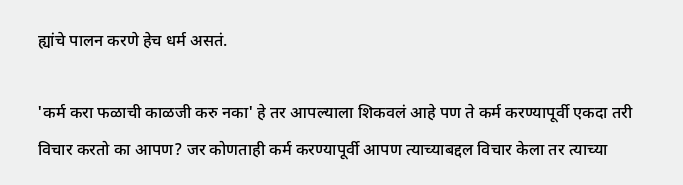ह्यांचे पालन करणे हेच धर्म असतं.

'कर्म करा फळाची काळजी करु नका' हे तर आपल्याला शिकवलं आहे पण ते कर्म करण्यापूर्वी एकदा तरी विचार करतो का आपण? जर कोणताही कर्म करण्यापूर्वी आपण त्याच्याबद्दल विचार केला तर त्याच्या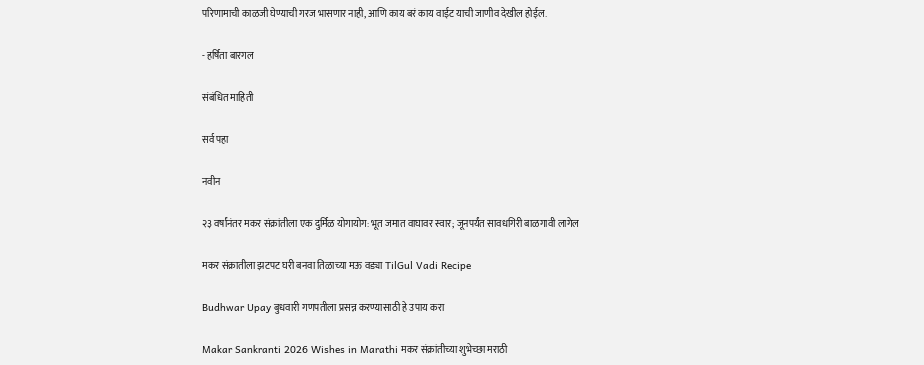परिणामाची काळजी घेण्याची गरज भासणार नाही, आणि काय बरं काय वाईट याची जाणीव देखील होईल.

- हर्षिता बारगल

संबंधित माहिती

सर्व पहा

नवीन

२३ वर्षांनंतर मकर संक्रांतीला एक दुर्मिळ योगायोग: भूत जमात वाघावर स्वार; जूनपर्यंत सावधगिरी बाळगावी लागेल

मकर संक्रातीला झटपट घरी बनवा तिळाच्या मऊ वड्या TilGul Vadi Recipe

Budhwar Upay बुधवारी गणपतीला प्रसन्न करण्यासाठी हे उपाय करा

Makar Sankranti 2026 Wishes in Marathi मकर संक्रांतीच्या शुभेच्छा मराठी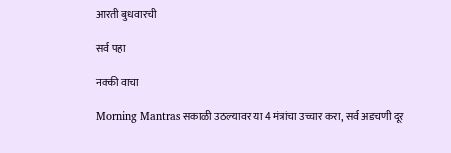आरती बुधवारची

सर्व पहा

नक्की वाचा

Morning Mantras सकाळी उठल्यावर या 4 मंत्रांचा उच्चार करा, सर्व अडचणी दूर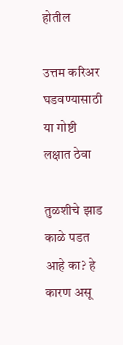होतील

उत्तम करिअर घडवण्यासाठी या गोष्टी लक्षात ठेवा

तुळशीचे झाड काळे पडत आहे का? हे कारण असू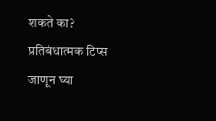शकते का? प्रतिबंधात्मक टिप्स जाणून घ्या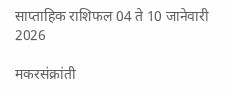साप्ताहिक राशिफल 04 ते 10 जानेवारी 2026

मकरसंक्रांती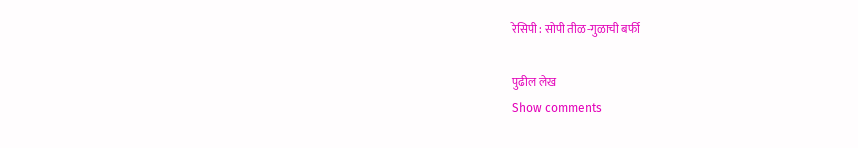रेसिपी : सोपी तीळ-गुळाची बर्फी

पुढील लेख
Show comments